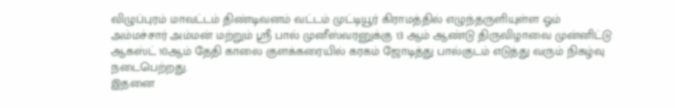விழுப்புரம் மாவட்டம் திண்டிவனம் வட்டம் முட்டியூர் கிராமத்தில் எழுந்தருளியுள்ள ஓம் அம்மச்சார் அம்மன் மற்றும் ஸ்ரீ பால் முனீஸ்வரனுக்கு 13 ஆம் ஆண்டு திருவிழாவை முன்னிட்டு ஆகஸ்ட் 10ஆம் தேதி காலை குளக்கரையில் கரகம் ஜோடித்து பால்குடம் எடுத்து வரும் நிகழ்வு நடைபெற்றது.
இதனை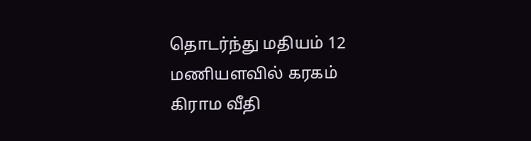தொடர்ந்து மதியம் 12 மணியளவில் கரகம் கிராம வீதி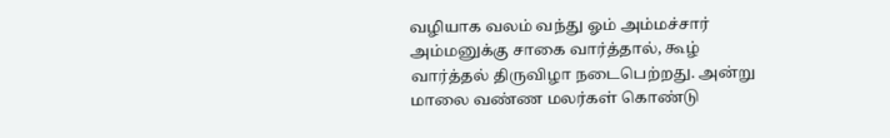வழியாக வலம் வந்து ஓம் அம்மச்சார் அம்மனுக்கு சாகை வார்த்தால், கூழ் வார்த்தல் திருவிழா நடைபெற்றது. அன்று மாலை வண்ண மலர்கள் கொண்டு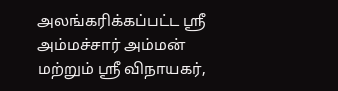அலங்கரிக்கப்பட்ட ஸ்ரீ அம்மச்சார் அம்மன் மற்றும் ஸ்ரீ விநாயகர்,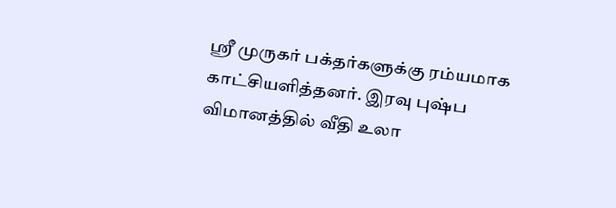ஸ்ரீ முருகர் பக்தர்களுக்கு ரம்யமாக காட்சியளித்தனர். இரவு புஷ்ப விமானத்தில் வீதி உலா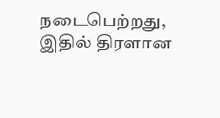நடைபெற்றது, இதில் திரளான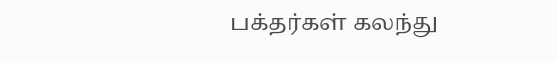பக்தர்கள் கலந்து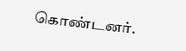கொண்டனர்.